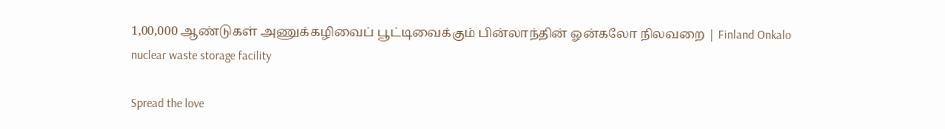1,00,000 ஆண்டுகள் அணுக்கழிவைப் பூட்டிவைக்கும் பின்லாந்தின் ஓன்கலோ நிலவறை | Finland Onkalo nuclear waste storage facility

Spread the love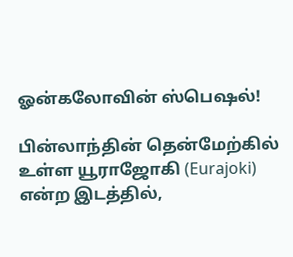ஓன்கலோவின் ஸ்பெஷல்!

பின்லாந்தின் தென்மேற்கில் உள்ள யூராஜோகி (Eurajoki) என்ற இடத்தில்,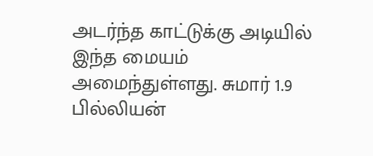அடர்ந்த காட்டுக்கு அடியில் இந்த மையம் அமைந்துள்ளது. சுமார் 1.9 பில்லியன்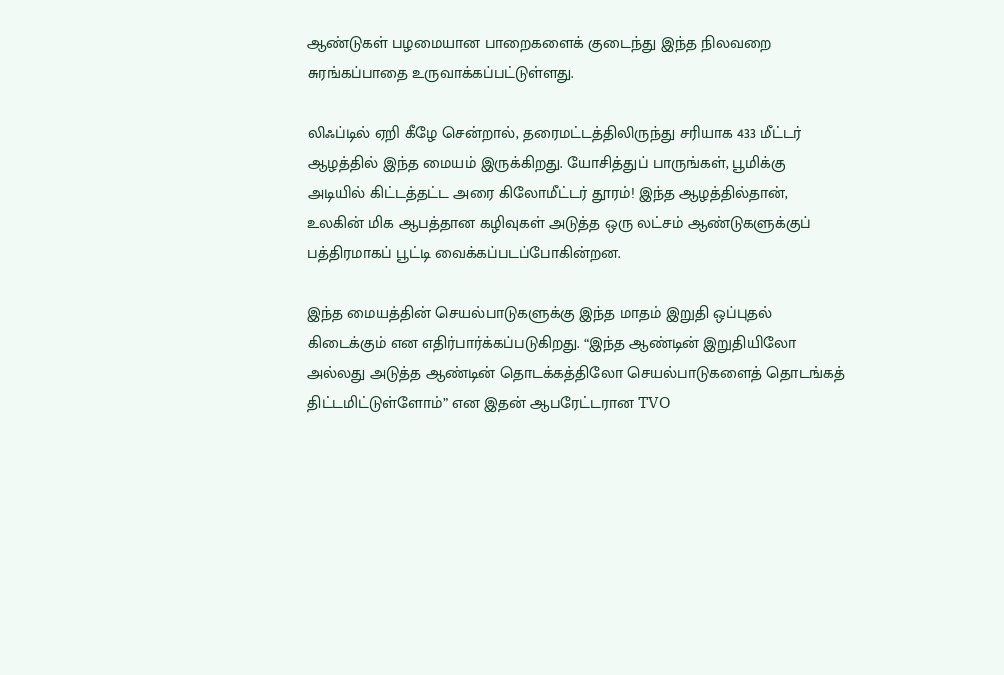ஆண்டுகள் பழமையான பாறைகளைக் குடைந்து இந்த நிலவறை சுரங்கப்பாதை உருவாக்கப்பட்டுள்ளது.

லிஃப்டில் ஏறி கீழே சென்றால், தரைமட்டத்திலிருந்து சரியாக 433 மீட்டர் ஆழத்தில் இந்த மையம் இருக்கிறது. யோசித்துப் பாருங்கள், பூமிக்கு அடியில் கிட்டத்தட்ட அரை கிலோமீட்டர் தூரம்! இந்த ஆழத்தில்தான், உலகின் மிக ஆபத்தான கழிவுகள் அடுத்த ஒரு லட்சம் ஆண்டுகளுக்குப் பத்திரமாகப் பூட்டி வைக்கப்படப்போகின்றன.

இந்த மையத்தின் செயல்பாடுகளுக்கு இந்த மாதம் இறுதி ஒப்புதல் கிடைக்கும் என எதிர்பார்க்கப்படுகிறது. “இந்த ஆண்டின் இறுதியிலோ அல்லது அடுத்த ஆண்டின் தொடக்கத்திலோ செயல்பாடுகளைத் தொடங்கத் திட்டமிட்டுள்ளோம்” என இதன் ஆபரேட்டரான TVO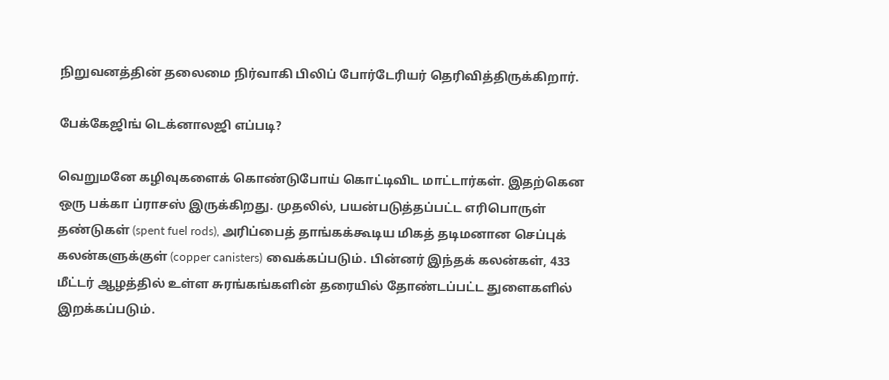நிறுவனத்தின் தலைமை நிர்வாகி பிலிப் போர்டேரியர் தெரிவித்திருக்கிறார்.

பேக்கேஜிங் டெக்னாலஜி எப்படி?

வெறுமனே கழிவுகளைக் கொண்டுபோய் கொட்டிவிட மாட்டார்கள். இதற்கென ஒரு பக்கா ப்ராசஸ் இருக்கிறது. முதலில், பயன்படுத்தப்பட்ட எரிபொருள் தண்டுகள் (spent fuel rods), அரிப்பைத் தாங்கக்கூடிய மிகத் தடிமனான செப்புக் கலன்களுக்குள் (copper canisters) வைக்கப்படும். பின்னர் இந்தக் கலன்கள், 433 மீட்டர் ஆழத்தில் உள்ள சுரங்கங்களின் தரையில் தோண்டப்பட்ட துளைகளில் இறக்கப்படும்.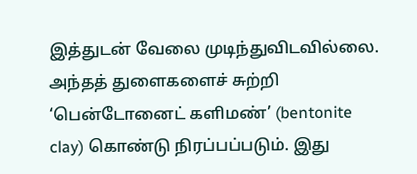இத்துடன் வேலை முடிந்துவிடவில்லை. அந்தத் துளைகளைச் சுற்றி ‘பென்டோனைட் களிமண்’ (bentonite clay) கொண்டு நிரப்பப்படும். இது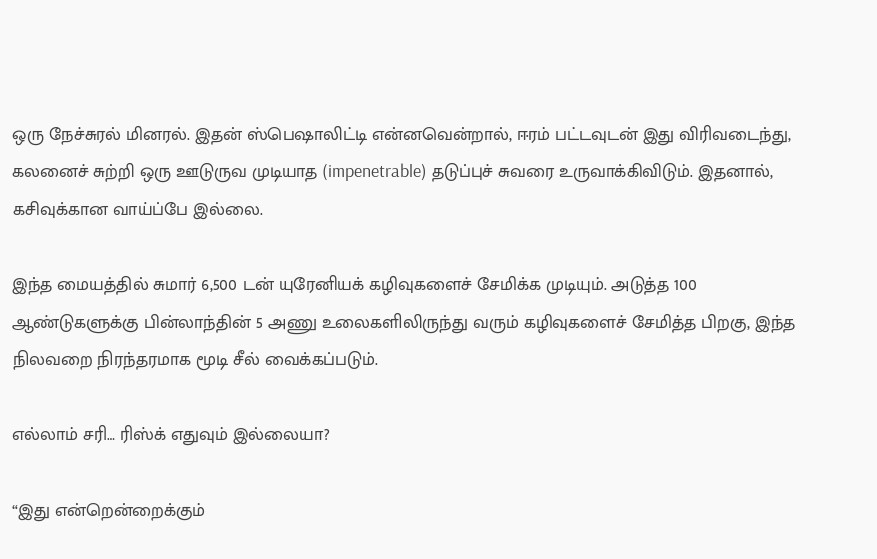ஒரு நேச்சுரல் மினரல். இதன் ஸ்பெஷாலிட்டி என்னவென்றால், ஈரம் பட்டவுடன் இது விரிவடைந்து, கலனைச் சுற்றி ஒரு ஊடுருவ முடியாத (impenetrable) தடுப்புச் சுவரை உருவாக்கிவிடும். இதனால், கசிவுக்கான வாய்ப்பே இல்லை.

இந்த மையத்தில் சுமார் 6,500 டன் யுரேனியக் கழிவுகளைச் சேமிக்க முடியும். அடுத்த 100 ஆண்டுகளுக்கு பின்லாந்தின் 5 அணு உலைகளிலிருந்து வரும் கழிவுகளைச் சேமித்த பிறகு, இந்த நிலவறை நிரந்தரமாக மூடி சீல் வைக்கப்படும்.

எல்லாம் சரி… ரிஸ்க் எதுவும் இல்லையா?

“இது என்றென்றைக்கும்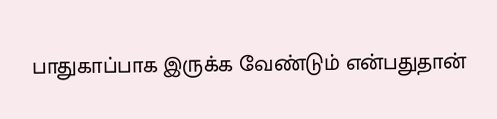பாதுகாப்பாக இருக்க வேண்டும் என்பதுதான்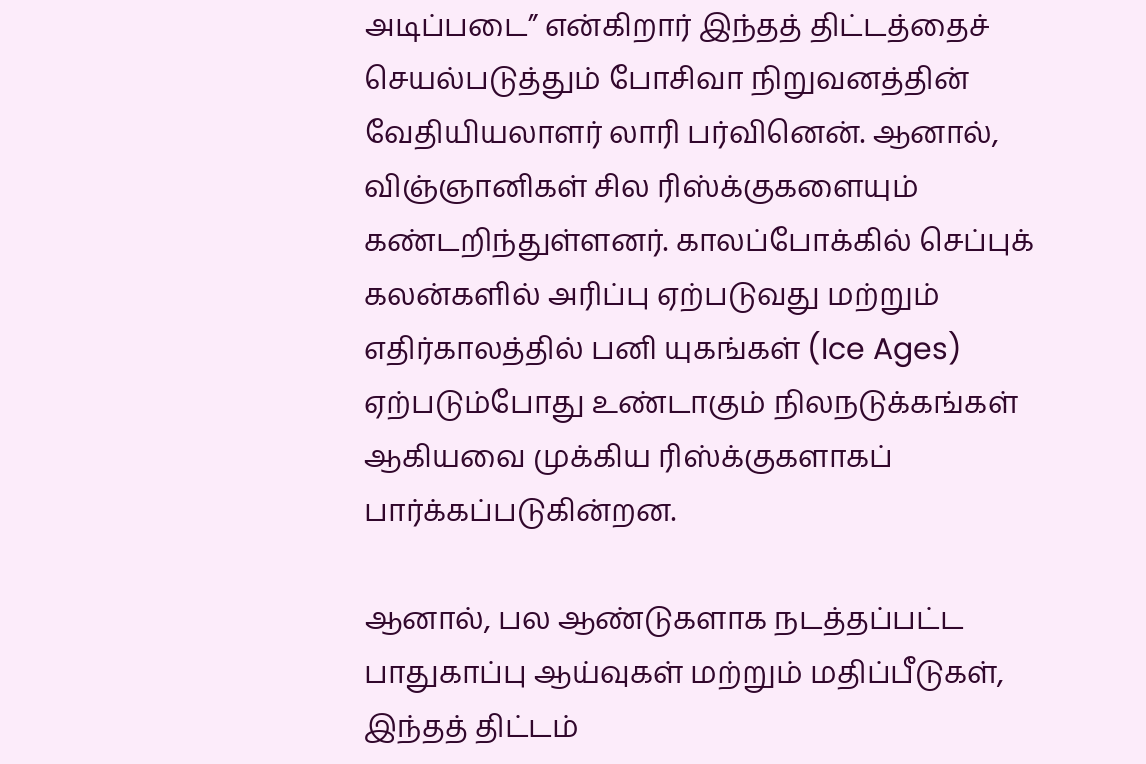அடிப்படை” என்கிறார் இந்தத் திட்டத்தைச் செயல்படுத்தும் போசிவா நிறுவனத்தின் வேதியியலாளர் லாரி பர்வினென். ஆனால், விஞ்ஞானிகள் சில ரிஸ்க்குகளையும் கண்டறிந்துள்ளனர். காலப்போக்கில் செப்புக் கலன்களில் அரிப்பு ஏற்படுவது மற்றும் எதிர்காலத்தில் பனி யுகங்கள் (Ice Ages) ஏற்படும்போது உண்டாகும் நிலநடுக்கங்கள் ஆகியவை முக்கிய ரிஸ்க்குகளாகப் பார்க்கப்படுகின்றன.

ஆனால், பல ஆண்டுகளாக நடத்தப்பட்ட பாதுகாப்பு ஆய்வுகள் மற்றும் மதிப்பீடுகள், இந்தத் திட்டம்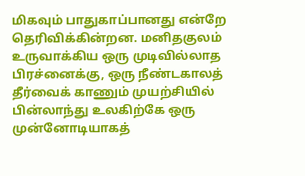மிகவும் பாதுகாப்பானது என்றே தெரிவிக்கின்றன. மனிதகுலம் உருவாக்கிய ஒரு முடிவில்லாத பிரச்னைக்கு, ஒரு நீண்டகாலத் தீர்வைக் காணும் முயற்சியில் பின்லாந்து உலகிற்கே ஒரு முன்னோடியாகத்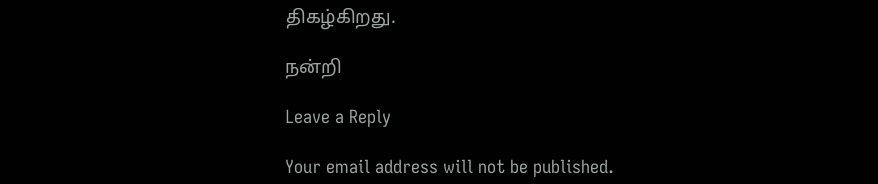திகழ்கிறது.

நன்றி

Leave a Reply

Your email address will not be published.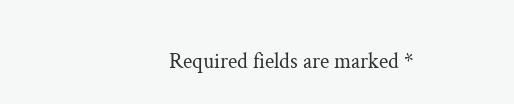Required fields are marked *